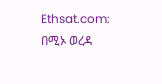Ethsat.com: በሚኦ ወረዳ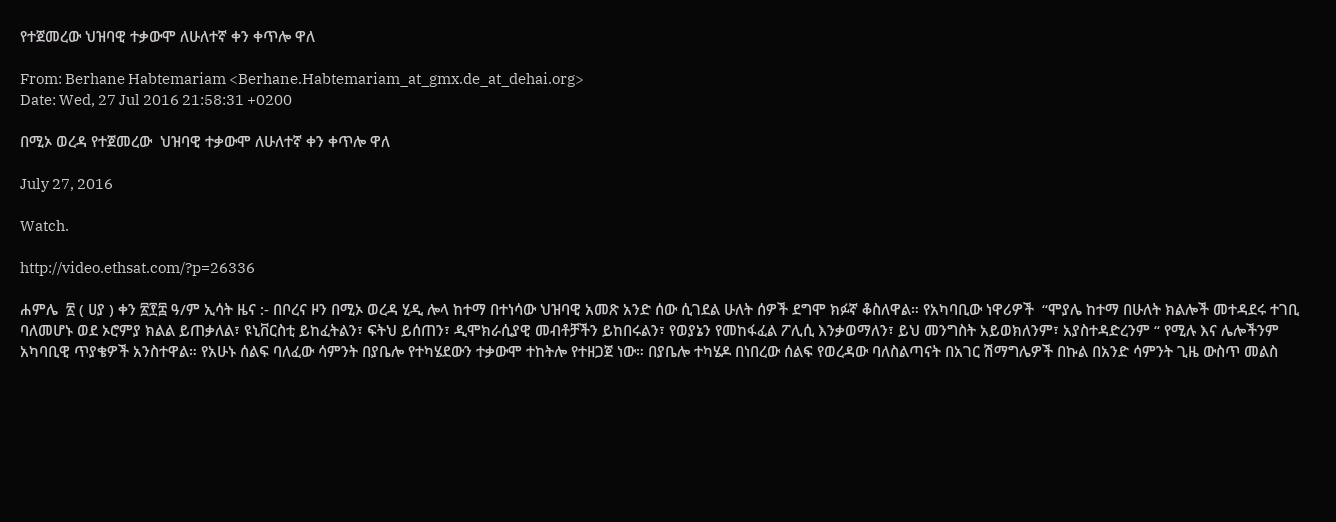የተጀመረው ህዝባዊ ተቃውሞ ለሁለተኛ ቀን ቀጥሎ ዋለ

From: Berhane Habtemariam <Berhane.Habtemariam_at_gmx.de_at_dehai.org>
Date: Wed, 27 Jul 2016 21:58:31 +0200

በሚኦ ወረዳ የተጀመረው  ህዝባዊ ተቃውሞ ለሁለተኛ ቀን ቀጥሎ ዋለ

July 27, 2016

Watch.

http://video.ethsat.com/?p=26336

ሐምሌ  ፳ ( ሀያ ) ቀን ፳፻፰ ዓ/ም ኢሳት ዜና :- በቦረና ዞን በሚኦ ወረዳ ሂዲ ሎላ ከተማ በተነሳው ህዝባዊ አመጽ አንድ ሰው ሲገደል ሁለት ሰዎች ደግሞ ክፉኛ ቆስለዋል። የአካባቢው ነዋሪዎች  “ሞያሌ ከተማ በሁለት ክልሎች መተዳደሩ ተገቢ ባለመሆኑ ወደ ኦሮምያ ክልል ይጠቃለል፣ ዩኒቨርስቲ ይከፈትልን፣ ፍትህ ይሰጠን፣ ዲሞክራሲያዊ መብቶቻችን ይከበሩልን፣ የወያኔን የመከፋፈል ፖሊሲ እንቃወማለን፣ ይህ መንግስት አይወክለንም፣ አያስተዳድረንም “ የሚሉ እና ሌሎችንም አካባቢዊ ጥያቄዎች አንስተዋል። የአሁኑ ሰልፍ ባለፈው ሳምንት በያቤሎ የተካሄደውን ተቃውሞ ተከትሎ የተዘጋጀ ነው። በያቤሎ ተካሄዶ በነበረው ሰልፍ የወረዳው ባለስልጣናት በአገር ሽማግሌዎች በኩል በአንድ ሳምንት ጊዜ ውስጥ መልስ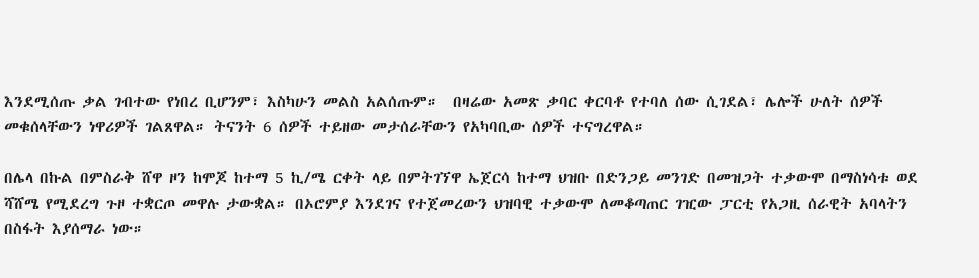እንደሚሰጡ ቃል ገብተው የነበረ ቢሆንም፣ እስካሁን መልስ አልሰጡም።  በዛሬው አመጽ ቃባር ቀርባቶ የተባለ ሰው ሲገደል፣ ሌሎች ሁለት ሰዎች መቁሰላቸውን ነዋሪዎች ገልጸዋል። ትናንት 6 ሰዎች ተይዘው መታሰራቸውን የአካባቢው ሰዎች ተናግረዋል።

በሌላ በኩል በምስራቅ ሸዋ ዞን ከሞጆ ከተማ 5 ኪ/ሜ ርቀት ላይ በምትገኘዋ ኤጀርሳ ከተማ ህዝቡ በድንጋይ መንገድ በመዝጋት ተቃውሞ በማስነሳቱ ወደ ሻሸሜ የሚደረግ ጉዞ ተቋርጦ መዋሉ ታውቋል። በኦሮምያ እንደገና የተጀመረውን ህዝባዊ ተቃውሞ ለመቆጣጠር ገዢው ፓርቲ የአጋዚ ሰራዊት አባላትን በስፋት እያሰማራ ነው።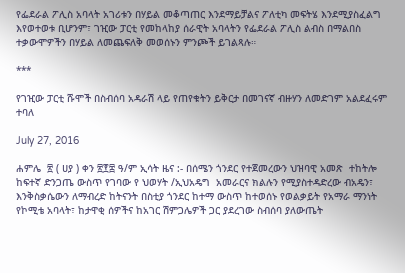የፌደራል ፖሊስ አባላት አገሪቱን በሃይል መቆጣጠር እንደማይቻልና ፖለቲካ መፍትሄ እንደሚያስፈልግ እየወተወቱ ቢሆንም፣ ገዢው ፓርቲ የመከላከያ ሰራዊት አባላትን የፌደራል ፖሊስ ልብስ በማልበስ ተቃውሞዎችን በሃይል ለመጨፍለቅ መወሰኑን ምንጮች ይገልጻሉ።

***

የገዢው ፓርቲ ሹሞች በስብሰባ አዳራሽ ላይ የጠየቁትን ይቅርታ በመገናኛ ብዙሃን ለመድገም አልደፈሩም ተባለ

July 27, 2016

ሐምሌ  ፳ ( ሀያ ) ቀን ፳፻፰ ዓ/ም ኢሳት ዜና :- በሰሜን ጎንደር የተጀመረውን ህዝባዊ አመጽ  ተከትሎ ከፍተኛ ድንጋጤ ውስጥ የገባው የ ህወሃት /ኢህአዴግ  አመራርና ክልሉን የሚያስተዳድረው ብአዴን፣ እንቅስቃሴውን ለማብረድ ከትናንት በስቲያ ጎንደር ከተማ ውስጥ ከተወሰኑ የወልቃይት የአማራ ማንነት የኮሚቴ አባላት፣ ከታዋቂ ሰዎችና ከአገር ሽምጋሌዎች ጋር ያደረገው ስብሰባ ያለውጤት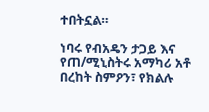ተበትኗል።

ነባሩ የብአዴን ታጋይ እና የጠ/ሚኒስትሩ አማካሪ አቶ በረከት ስምዖን፣ የክልሉ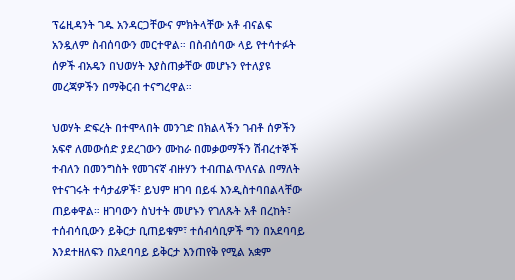ፕሬዚዳንት ገዱ አንዳርጋቸውና ምክትላቸው አቶ ብናልፍ አንዷለም ስብሰባውን መርተዋል። በስብሰባው ላይ የተሳተፉት ሰዎች ብአዴን በህወሃት እያስጠቃቸው መሆኑን የተለያዩ መረጃዎችን በማቅርብ ተናግረዋል።

ህወሃት ድፍረት በተሞላበት መንገድ በክልላችን ገብቶ ሰዎችን አፍኖ ለመውሰድ ያደረገውን ሙከራ በመቃወማችን ሽብረተኞች ተብለን በመንግስት የመገናኛ ብዙሃን ተብጠልጥለናል በማለት የተናገሩት ተሳታፊዎች፣ ይህም ዘገባ በይፋ እንዲስተባበልላቸው ጠይቀዋል። ዘገባውን ስህተት መሆኑን የገለጹት አቶ በረከት፣ ተሰብሳቢውን ይቅርታ ቢጠይቁም፣ ተሰብሳቢዎች ግን በአደባባይ እንደተዘለፍን በአደባባይ ይቅርታ እንጠየቅ የሚል አቋም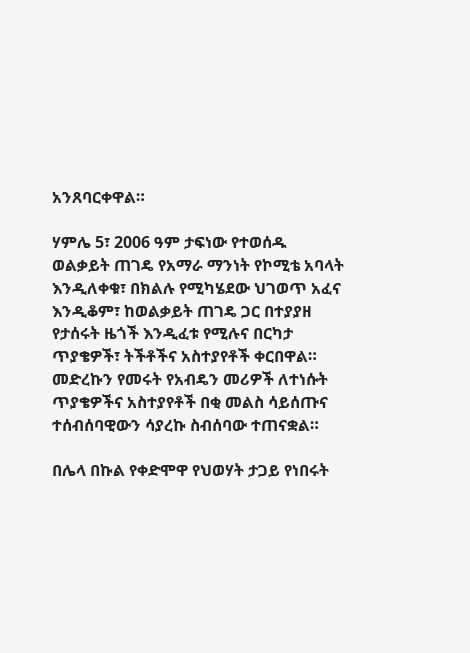አንጸባርቀዋል።

ሃምሌ 5፣ 2006 ዓም ታፍነው የተወሰዱ ወልቃይት ጠገዴ የአማራ ማንነት የኮሚቴ አባላት እንዲለቀቁ፣ በክልሉ የሚካሄደው ህገወጥ አፈና እንዲቆም፣ ከወልቃይት ጠገዴ ጋር በተያያዘ የታሰሩት ዜጎች እንዲፈቱ የሚሉና በርካታ ጥያቄዎች፣ ትችቶችና አስተያየቶች ቀርበዋል። መድረኩን የመሩት የአብዴን መሪዎች ለተነሱት ጥያቄዎችና አስተያየቶች በቂ መልስ ሳይሰጡና ተሰብሰባዊውን ሳያረኩ ስብሰባው ተጠናቋል።

በሌላ በኩል የቀድሞዋ የህወሃት ታጋይ የነበሩት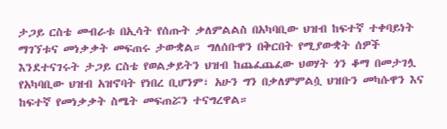ታጋይ ርስቴ መብራቱ በኢሳት የሰጡት ቃለምልልስ በአካባቢው ህዝብ ከፍተኛ ተቀባይነት ማገኘቱና መነቃቃት መፍጠሩ ታውቋል። ግለሰቡዋን በቅርበት የሚያውቋት ሰዎች እንደተናገሩት ታጋይ ርስቴ የወልቃይትን ህዝብ ከጨፈጨፈው ህወሃት ጎን ቆማ በመታገሏ የአካባቢው ህዝብ አዝኖባት የነበረ ቢሆንም፣ አሁን ግን በቃለምምልሷ ህዝቡን መካሱዋን እና ከፍተኛ የመነቃቃት ስሜት መፍጠሯን ተናግረዋል።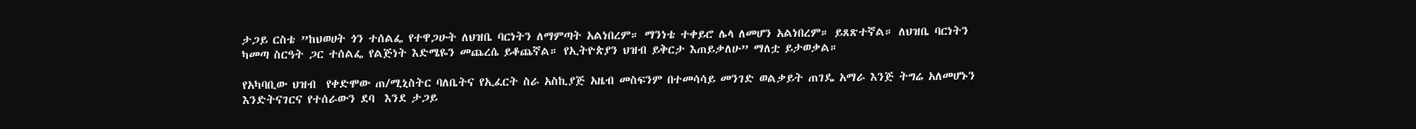ታጋይ ርስቴ ”ከህወሀት ጎን ተሰልፌ የተዋጋሁት ለህዝቤ ባርነትን ለማምጣት አልነበረም። ማንነቴ ተቀይሮ ሌላ ለመሆን አልነበረም። ይጸጽተኛል። ለህዝቤ ባርነትን ካመጣ ስርዓት ጋር ተሰልፌ የልጅነት እድሜዬን መጨረሴ ይቆጨኛል። የኢትዮጵያን ህዝብ ይቅርታ እጠይቃለሁ” ማለቷ ይታወቃል።

የአካባቢው ህዝብ  የቀድሞው ጠ/ሚኒስትር ባለቤትና የኢፈርት ስራ አስኪያጅ አዜብ መስፍንም በተመሳሳይ መንገድ ወልቃይት ጠገዴ አማራ እንጅ ትግሬ አለመሆኑን እንድትናገርና የተሰራውን ደባ  እንደ ታጋይ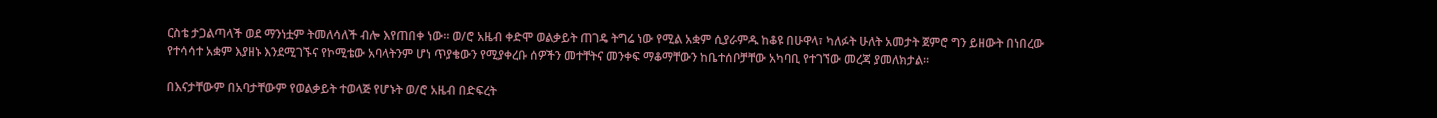ርስቴ ታጋልጣላች ወደ ማንነቷም ትመለሳለች ብሎ እየጠበቀ ነው። ወ/ሮ አዜብ ቀድሞ ወልቃይት ጠገዴ ትግሬ ነው የሚል አቋም ሲያራምዱ ከቆዩ በሁዋላ፣ ካለፉት ሁለት አመታት ጀምሮ ግን ይዘውት በነበረው የተሳሳተ አቋም እያዘኑ እንደሚገኙና የኮሚቴው አባላትንም ሆነ ጥያቄውን የሚያቀረቡ ሰዎችን መተቸትና መንቀፍ ማቆማቸውን ከቤተሰቦቻቸው አካባቢ የተገኘው መረጃ ያመለክታል።

በእናታቸውም በአባታቸውም የወልቃይት ተወላጅ የሆኑት ወ/ሮ አዜብ በድፍረት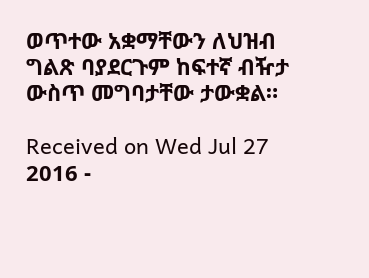ወጥተው አቋማቸውን ለህዝብ ግልጽ ባያደርጉም ከፍተኛ ብዥታ ውስጥ መግባታቸው ታውቋል።

Received on Wed Jul 27 2016 -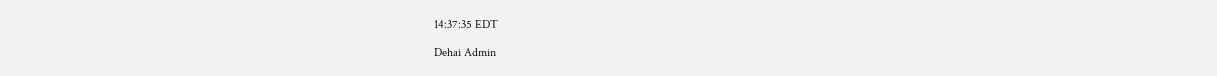14:37:35 EDT

Dehai Admin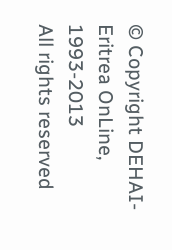© Copyright DEHAI-Eritrea OnLine, 1993-2013
All rights reserved